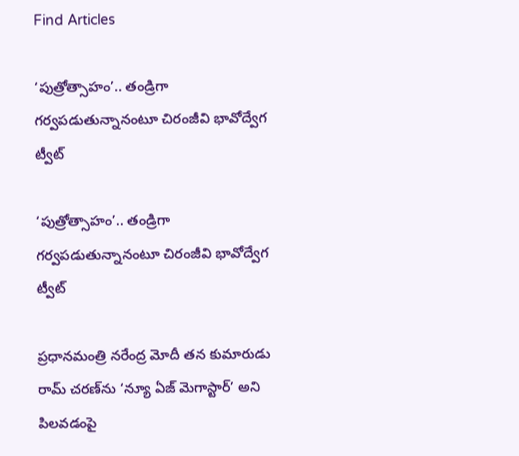Find Articles

‘పుత్రోత్సాహం’.. తండ్రిగా గర్వపడుతున్నానంటూ చిరంజీవి భావోద్వేగ ట్వీట్

‘పుత్రోత్సాహం’.. తండ్రిగా గర్వపడుతున్నానంటూ చిరంజీవి భావోద్వేగ ట్వీట్

ప్రధానమంత్రి నరేంద్ర మోదీ తన కుమారుడు రామ్ చరణ్‌ను ‘న్యూ ఏజ్ మెగాస్టార్’ అని పిలవడంపై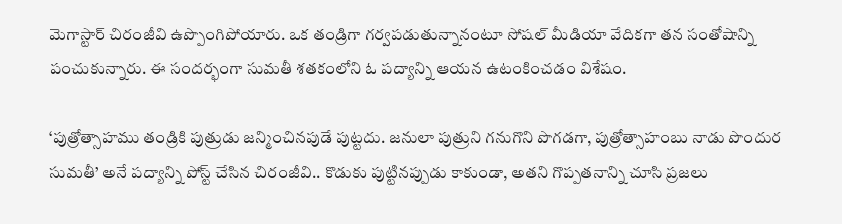మెగాస్టార్ చిరంజీవి ఉప్పొంగిపోయారు. ఒక తండ్రిగా గర్వపడుతున్నానంటూ సోషల్ మీడియా వేదికగా తన సంతోషాన్ని పంచుకున్నారు. ఈ సందర్భంగా సుమతీ శతకంలోని ఓ పద్యాన్ని ఆయన ఉటంకించడం విశేషం.

‘పుత్రోత్సాహము తండ్రికి పుత్రుడు జన్మించినపుడే పుట్టదు. జనులా పుత్రుని గనుగొని పొగడగా, పుత్రోత్సాహంబు నాడు పొందుర సుమతీ’ అనే పద్యాన్ని పోస్ట్ చేసిన చిరంజీవి.. కొడుకు పుట్టినప్పుడు కాకుండా, అతని గొప్పతనాన్ని చూసి ప్రజలు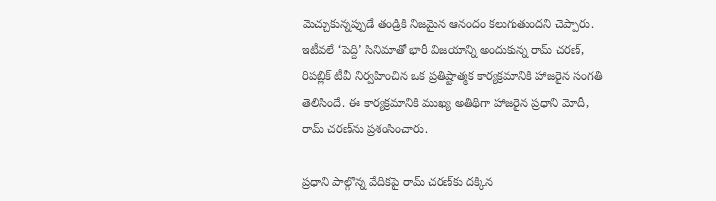మెచ్చుకున్నప్పుడే తండ్రికి నిజమైన ఆనందం కలుగుతుందని చెప్పారు. ఇటీవలే ‘పెద్ది’ సినిమాతో భారీ విజయాన్ని అందుకున్న రామ్ చరణ్, రిపబ్లిక్ టీవీ నిర్వహించిన ఒక ప్రతిష్టాత్మక కార్యక్రమానికి హాజరైన సంగతి తెలిసిందే. ఈ కార్యక్రమానికి ముఖ్య అతిథిగా హాజరైన ప్రధాని మోదీ, రామ్ చరణ్‌ను ప్రశంసించారు.

ప్రధాని పాల్గొన్న వేదికపై రామ్ చరణ్‌కు దక్కిన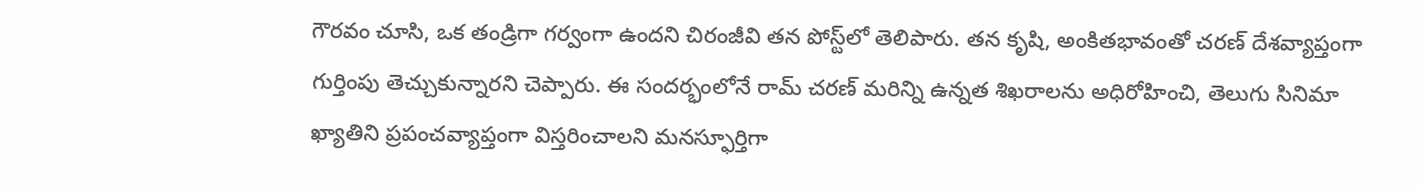గౌరవం చూసి, ఒక తండ్రిగా గర్వంగా ఉందని చిరంజీవి తన పోస్ట్‌లో తెలిపారు. తన కృషి, అంకితభావంతో చరణ్ దేశవ్యాప్తంగా గుర్తింపు తెచ్చుకున్నారని చెప్పారు. ఈ సందర్భంలోనే రామ్ చరణ్ మరిన్ని ఉన్నత శిఖరాలను అధిరోహించి, తెలుగు సినిమా ఖ్యాతిని ప్రపంచవ్యాప్తంగా విస్తరించాలని మనస్ఫూర్తిగా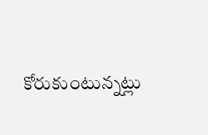కోరుకుంటున్నట్లు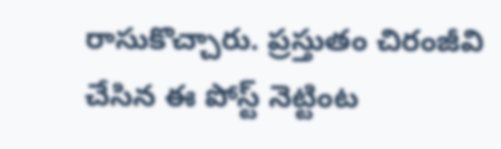రాసుకొచ్చారు. ప్రస్తుతం చిరంజీవి చేసిన ఈ పోస్ట్ నెట్టింట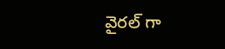వైరల్‌ గా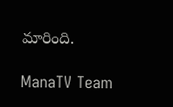మారింది.

ManaTV Team